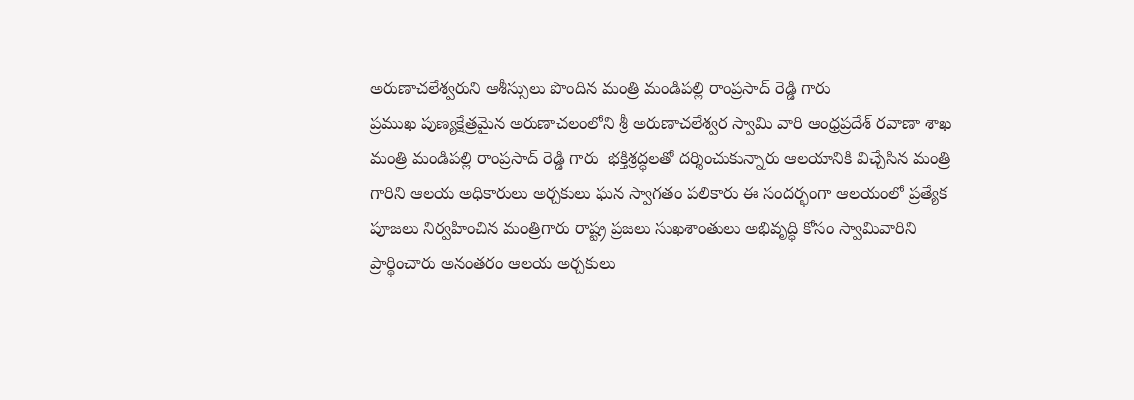అరుణాచలేశ్వరుని ఆశీస్సులు పొందిన మంత్రి మండిపల్లి రాంప్రసాద్ రెడ్డి గారు
ప్రముఖ పుణ్యక్షేత్రమైన అరుణాచలంలోని శ్రీ అరుణాచలేశ్వర స్వామి వారి ఆంధ్రప్రదేశ్ రవాణా శాఖ మంత్రి మండిపల్లి రాంప్రసాద్ రెడ్డి గారు  భక్తిశ్రద్ధలతో దర్శించుకున్నారు ఆలయానికి విచ్చేసిన మంత్రి గారిని ఆలయ అధికారులు అర్చకులు ఘన స్వాగతం పలికారు ఈ సందర్భంగా ఆలయంలో ప్రత్యేక పూజలు నిర్వహించిన మంత్రిగారు రాష్ట్ర ప్రజలు సుఖశాంతులు అభివృద్ధి కోసం స్వామివారిని ప్రార్థించారు అనంతరం ఆలయ అర్చకులు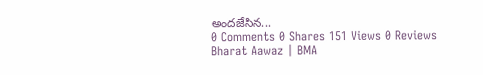అందజేసిన...
0 Comments 0 Shares 151 Views 0 Reviews
Bharat Aawaz | BMA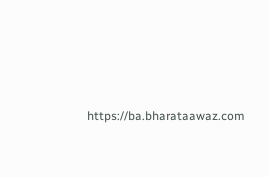https://ba.bharataawaz.com